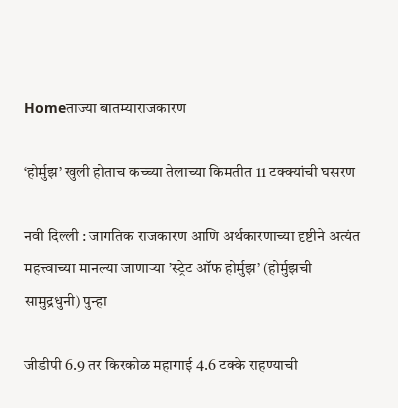Homeताज्या बातम्याराजकारण

‘होर्मुझ’ खुली होताच कच्च्या तेलाच्या किमतीत 11 टक्क्यांची घसरण

नवी दिल्ली : जागतिक राजकारण आणि अर्थकारणाच्या दृष्टीने अत्यंत महत्त्वाच्या मानल्या जाणार्‍या ’स्ट्रेट ऑफ होर्मुझ’ (होर्मुझची सामुद्रधुनी) पुन्हा

जीडीपी 6.9 तर किरकोळ महागाई 4.6 टक्के राहण्याची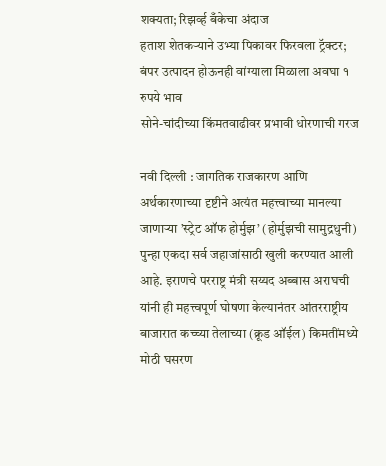शक्यता; रिझर्व्ह बँकेचा अंदाज
हताश शेतकऱ्याने उभ्या पिकावर फिरवला ट्रॅक्टर; बंपर उत्पादन होऊनही वांग्याला मिळाला अवघा १ रुपये भाव
सोने-चांदीच्या किंमतवाढीवर प्रभावी धोरणाची गरज

नवी दिल्ली : जागतिक राजकारण आणि अर्थकारणाच्या दृष्टीने अत्यंत महत्त्वाच्या मानल्या जाणार्‍या ’स्ट्रेट ऑफ होर्मुझ’ (होर्मुझची सामुद्रधुनी) पुन्हा एकदा सर्व जहाजांसाठी खुली करण्यात आली आहे. इराणचे परराष्ट्र मंत्री सय्यद अब्बास अराघची यांनी ही महत्त्वपूर्ण घोषणा केल्यानंतर आंतरराष्ट्रीय बाजारात कच्च्या तेलाच्या (क्रूड ऑईल) किमतींमध्ये मोठी घसरण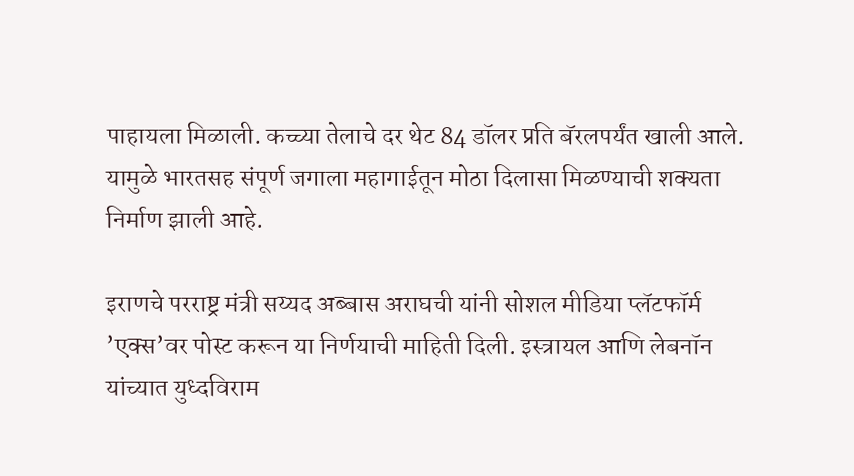पाहायला मिळाली. कच्च्या तेलाचे दर थेट 84 डॉलर प्रति बॅरलपर्यंत खाली आले. यामुळे भारतसह संपूर्ण जगाला महागाईतून मोठा दिलासा मिळण्याची शक्यता निर्माण झाली आहे.

इराणचे परराष्ट्र मंत्री सय्यद अब्बास अराघची यांनी सोशल मीडिया प्लॅटफॉर्म ’एक्स’वर पोस्ट करून या निर्णयाची माहिती दिली. इस्त्रायल आणि लेबनॉन यांच्यात युध्दविराम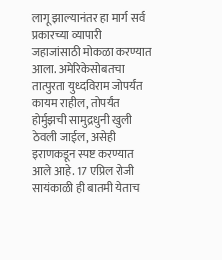लागू झाल्यानंतर हा मार्ग सर्व प्रकारच्या व्यापारी जहाजांसाठी मोकळा करण्यात आला. अमेरिकेसोबतचा तात्पुरता युध्दविराम जोपर्यंत कायम राहील, तोपर्यंत होर्मुझची सामुद्रधुनी खुली ठेवली जाईल, असेही इराणकडून स्पष्ट करण्यात आले आहे. 17 एप्रिल रोजी सायंकाळी ही बातमी येताच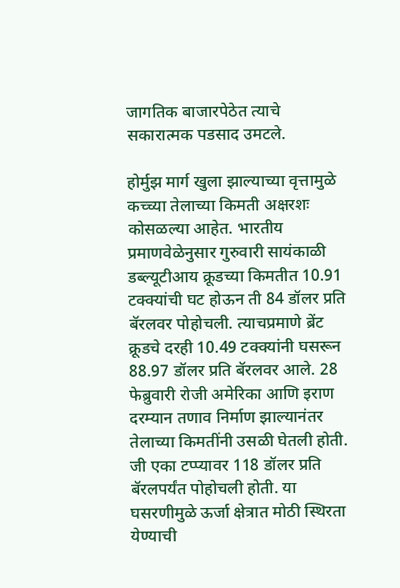जागतिक बाजारपेठेत त्याचे सकारात्मक पडसाद उमटले.

होर्मुझ मार्ग खुला झाल्याच्या वृत्तामुळे कच्च्या तेलाच्या किमती अक्षरशः कोसळल्या आहेत. भारतीय प्रमाणवेळेनुसार गुरुवारी सायंकाळी डब्ल्यूटीआय क्रूडच्या किमतीत 10.91 टक्क्यांची घट होऊन ती 84 डॉलर प्रति बॅरलवर पोहोचली. त्याचप्रमाणे ब्रेंट क्रूडचे दरही 10.49 टक्क्यांनी घसरून 88.97 डॉलर प्रति बॅरलवर आले. 28 फेब्रुवारी रोजी अमेरिका आणि इराण दरम्यान तणाव निर्माण झाल्यानंतर तेलाच्या किमतींनी उसळी घेतली होती. जी एका टप्प्यावर 118 डॉलर प्रति बॅरलपर्यंत पोहोचली होती. या घसरणीमुळे ऊर्जा क्षेत्रात मोठी स्थिरता येण्याची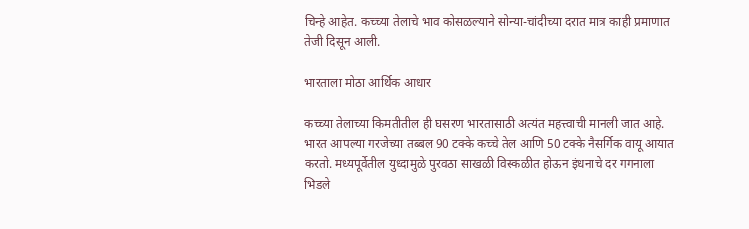चिन्हे आहेत. कच्च्या तेलाचे भाव कोसळल्याने सोन्या-चांदीच्या दरात मात्र काही प्रमाणात तेजी दिसून आली.

भारताला मोठा आर्थिक आधार

कच्च्या तेलाच्या किमतीतील ही घसरण भारतासाठी अत्यंत महत्त्वाची मानली जात आहे. भारत आपल्या गरजेच्या तब्बल 90 टक्के कच्चे तेल आणि 50 टक्के नैसर्गिक वायू आयात करतो. मध्यपूर्वेतील युध्दामुळे पुरवठा साखळी विस्कळीत होऊन इंधनाचे दर गगनाला भिडले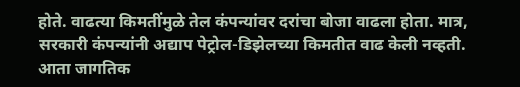होते. वाढत्या किमतींमुळे तेल कंपन्यांवर दरांचा बोजा वाढला होता. मात्र, सरकारी कंपन्यांनी अद्याप पेट्रोल-डिझेलच्या किमतीत वाढ केली नव्हती. आता जागतिक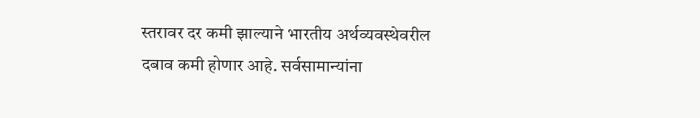स्तरावर दर कमी झाल्याने भारतीय अर्थव्यवस्थेवरील दबाव कमी होणार आहे. सर्वसामान्यांना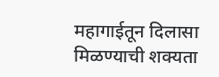महागाईतून दिलासा मिळण्याची शक्यता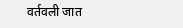वर्तवली जात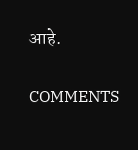आहे.

COMMENTS